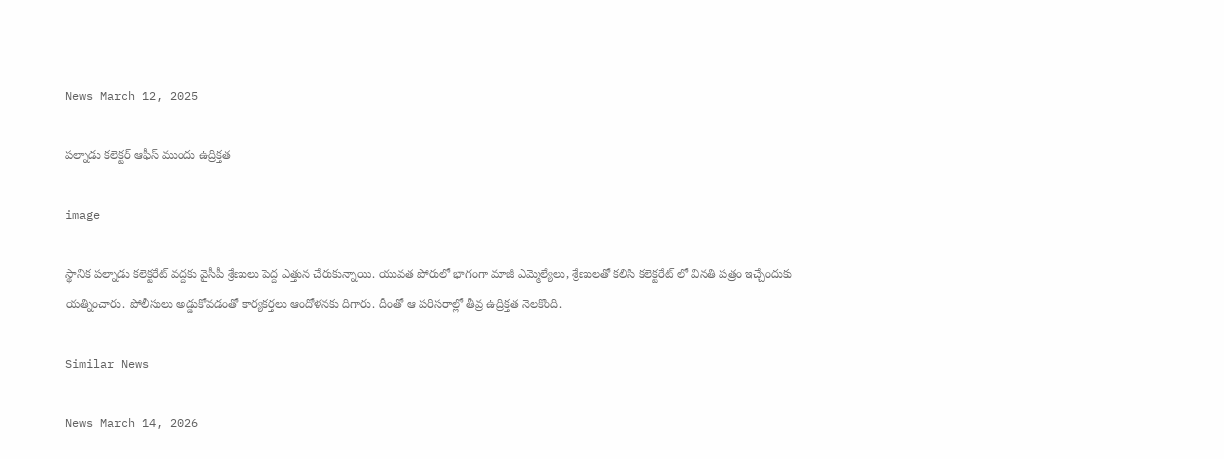News March 12, 2025

పల్నాడు కలెక్టర్ ఆఫీస్ ముందు ఉద్రిక్తత

image

స్థానిక పల్నాడు కలెక్టరేట్ వద్దకు వైసీపీ శ్రేణులు పెద్ద ఎత్తున చేరుకున్నాయి. యువత పోరులో భాగంగా మాజీ ఎమ్మెల్యేలు, శ్రేణులతో కలిసి కలెక్టరేట్ లో వినతి పత్రం ఇచ్చేందుకు యత్నించారు. పోలీసులు అడ్డుకోవడంతో కార్యకర్తలు ఆందోళనకు దిగారు. దీంతో ఆ పరిసరాల్లో తీవ్ర ఉద్రిక్తత నెలకొంది.

Similar News

News March 14, 2026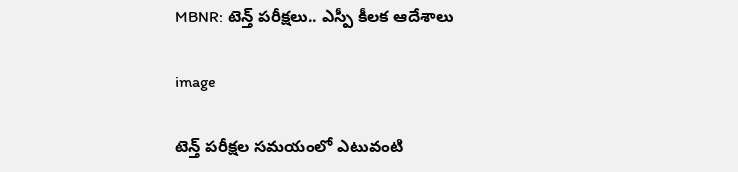MBNR: టెన్త్ పరీక్షలు.. ఎస్పీ కీలక ఆదేశాలు

image

టెన్త్ పరీక్షల సమయంలో ఎటువంటి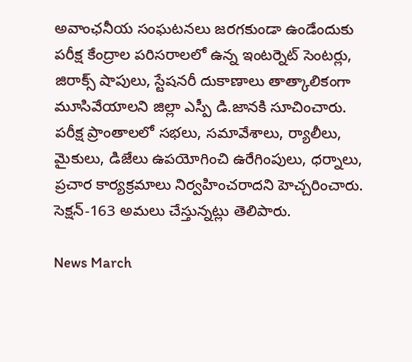అవాంఛనీయ సంఘటనలు జరగకుండా ఉండేందుకు పరీక్ష కేంద్రాల పరిసరాలలో ఉన్న ఇంటర్నెట్ సెంటర్లు, జిరాక్స్ షాపులు, స్టేషనరీ దుకాణాలు తాత్కాలికంగా మూసివేయాలని జిల్లా ఎస్పీ డి.జానకి సూచించారు. పరీక్ష ప్రాంతాలలో సభలు, సమావేశాలు, ర్యాలీలు, మైకులు, డిజేలు ఉపయోగించి ఉరేగింపులు, ధర్నాలు, ప్రచార కార్యక్రమాలు నిర్వహించరాదని హెచ్చరించారు. సెక్షన్-163 అమలు చేస్తున్నట్లు తెలిపారు.

News March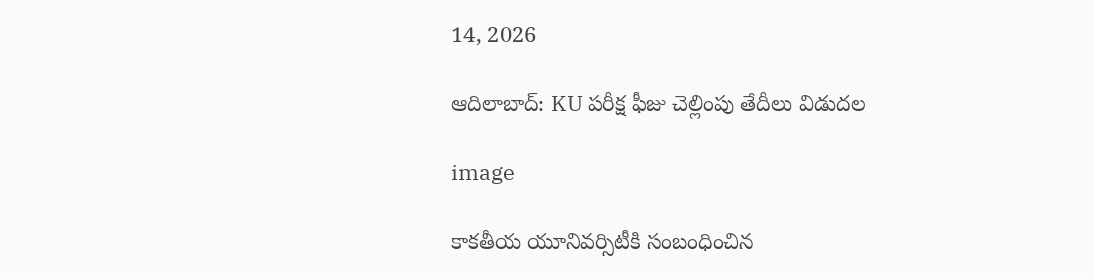14, 2026

ఆదిలాబాద్: KU పరీక్ష ఫీజు చెల్లింపు తేదీలు విడుదల

image

కాకతీయ యూనివర్సిటీకి సంబంధించిన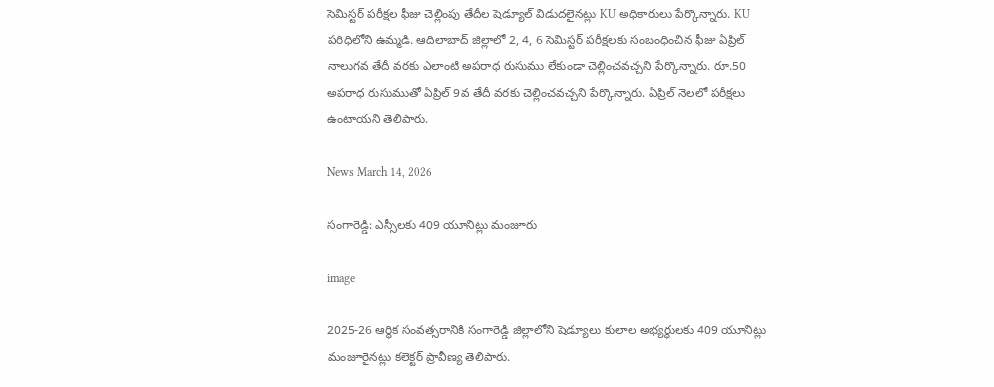సెమిస్టర్ పరీక్షల ఫీజు చెల్లింపు తేదీల షెడ్యూల్ విడుదలైనట్లు KU అధికారులు పేర్కొన్నారు. KU పరిధిలోని ఉమ్మడి. ఆదిలాబాద్ జిల్లాలో 2, 4, 6 సెమిస్టర్ పరీక్షలకు సంబంధించిన ఫీజు ఏప్రిల్ నాలుగవ తేదీ వరకు ఎలాంటి అపరాధ రుసుము లేకుండా చెల్లించవచ్చని పేర్కొన్నారు. రూ.50 అపరాధ రుసుముతో ఏప్రిల్ 9వ తేదీ వరకు చెల్లించవచ్చని పేర్కొన్నారు. ఏప్రిల్ నెలలో పరీక్షలు ఉంటాయని తెలిపారు.

News March 14, 2026

సంగారెడ్డి: ఎస్సీలకు 409 యూనిట్లు మంజూరు

image

2025-26 ఆర్థిక సంవత్సరానికి సంగారెడ్డి జిల్లాలోని షెడ్యూలు కులాల అభ్యర్థులకు 409 యూనిట్లు మంజూరైనట్లు కలెక్టర్ ప్రావీణ్య తెలిపారు.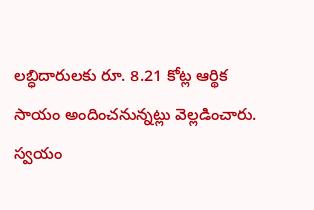లబ్ధిదారులకు రూ. 8.21 కోట్ల ఆర్థిక సాయం అందించనున్నట్లు వెల్లడించారు. స్వయం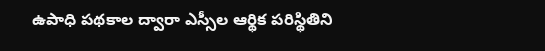ఉపాధి పథకాల ద్వారా ఎస్సీల ఆర్థిక పరిస్థితిని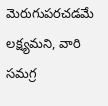మెరుగుపరచడమే లక్ష్యమని, వారి సమగ్ర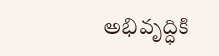అభివృద్ధికి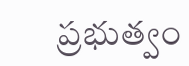ప్రభుత్వం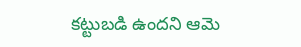కట్టుబడి ఉందని ఆమె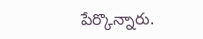పేర్కొన్నారు.